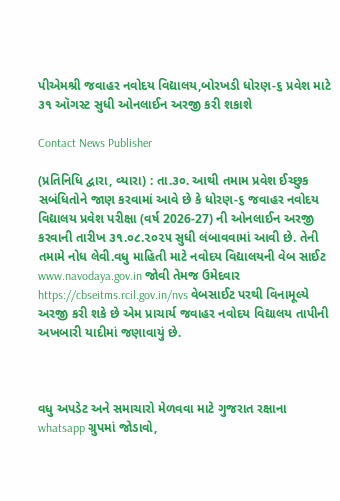પીએમશ્રી જવાહર નવોદય વિદ્યાલય,બોરખડી ધોરણ-૬ પ્રવેશ માટે ૩૧ ઑગસ્ટ સુધી ઓનલાઈન અરજી કરી શકાશે

Contact News Publisher

(પ્રતિનિધિ દ્વારા, વ્યારા) : તા.૩૦. આથી તમામ પ્રવેશ ઈચ્છુક સબંધિતોને જાણ કરવામાં આવે છે કે ધોરણ-૬ જવાહર નવોદય વિદ્યાલય પ્રવેશ પરીક્ષા (વર્ષ 2026-27) ની ઓનલાઈન અરજી કરવાની તારીખ ૩૧.૦૮.૨૦૨૫ સુધી લંબાવવામાં આવી છે. તેની તમામે નોધ લેવી.વધુ માહિતી માટે નવોદય વિદ્યાલયની વેબ સાઈટ www.navodaya.gov.in જોવી તેમજ ઉમેદવાર https://cbseitms.rcil.gov.in/nvs વેબસાઈટ પરથી વિનામૂલ્યે અરજી કરી શકે છે એમ પ્રાચાર્ય જવાહર નવોદય વિદ્યાલય તાપીની અખબારી યાદીમાં જણાવાયું છે.



વધુ અપડેટ અને સમાચારો મેળવવા માટે ગુજરાત રક્ષાના whatsapp ગ્રુપમાં જોડાવો,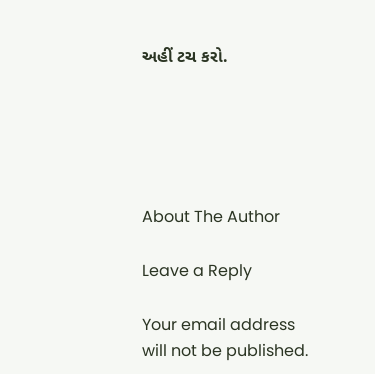અહીં ટચ કરો.





About The Author

Leave a Reply

Your email address will not be published.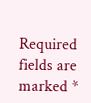Required fields are marked *